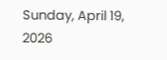Sunday, April 19, 2026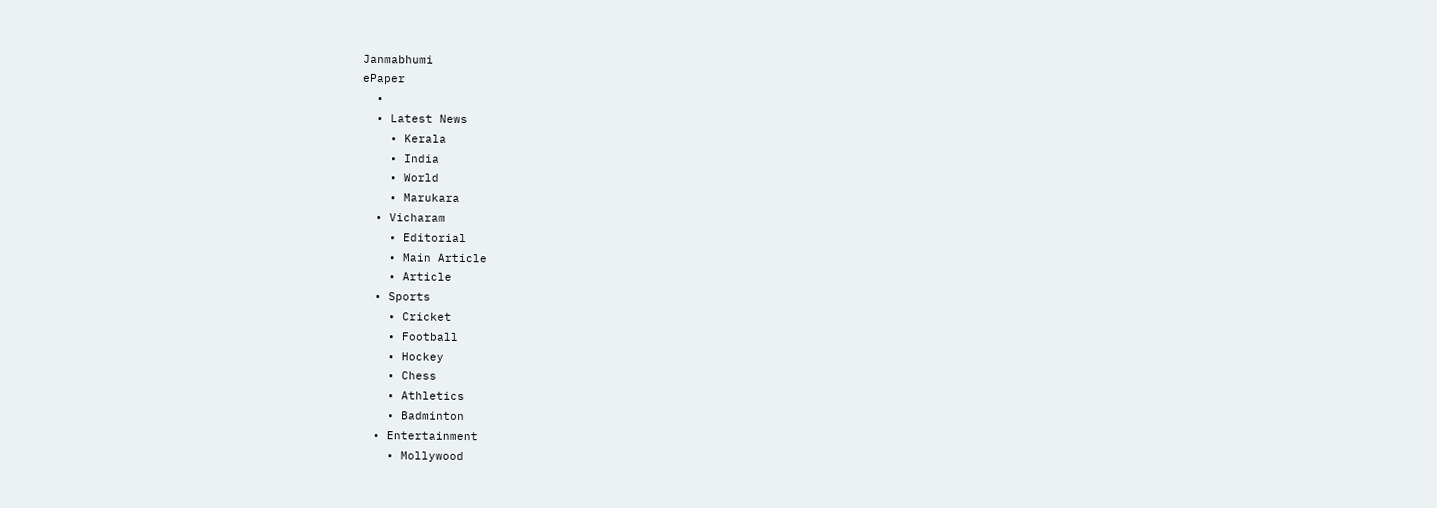Janmabhumi
ePaper
  •
  • Latest News
    • Kerala
    • India
    • World
    • Marukara
  • Vicharam
    • Editorial
    • Main Article
    • Article
  • Sports
    • Cricket
    • Football
    • Hockey
    • Chess
    • Athletics
    • Badminton
  • Entertainment
    • Mollywood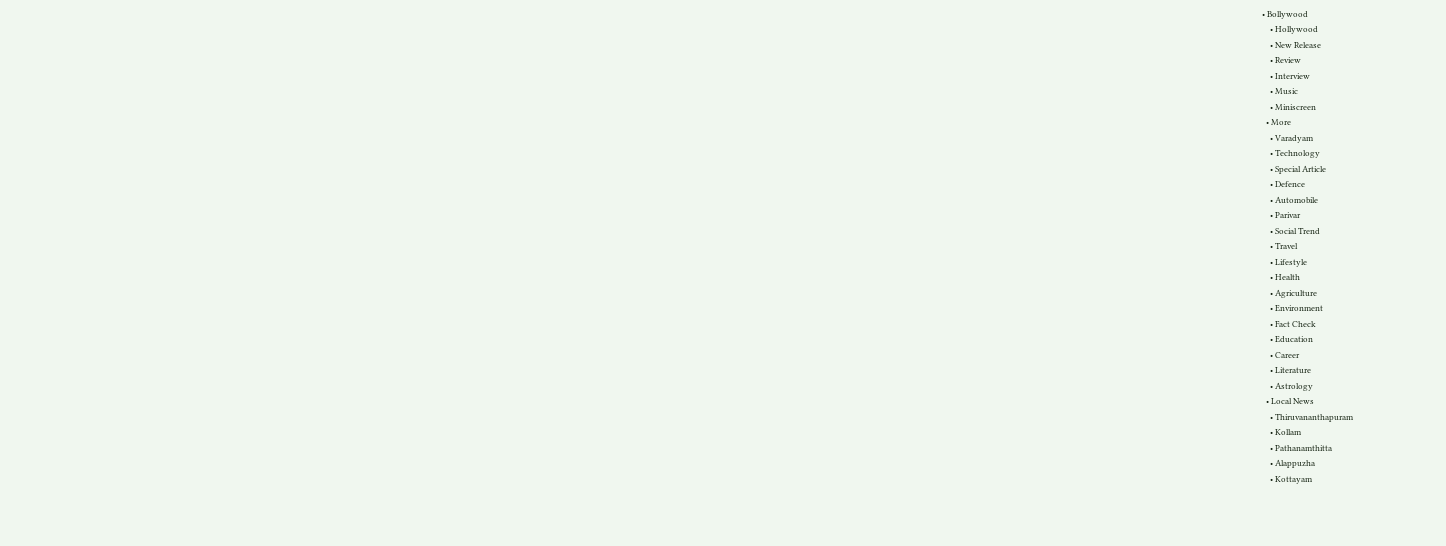• Bollywood
    • Hollywood
    • New Release
    • Review
    • Interview
    • Music
    • Miniscreen
  • More
    • Varadyam
    • Technology
    • Special Article
    • Defence
    • Automobile
    • Parivar
    • Social Trend
    • Travel
    • Lifestyle
    • Health
    • Agriculture
    • Environment
    • Fact Check
    • Education
    • Career
    • Literature
    • Astrology
  • Local News
    • Thiruvananthapuram
    • Kollam
    • Pathanamthitta
    • Alappuzha
    • Kottayam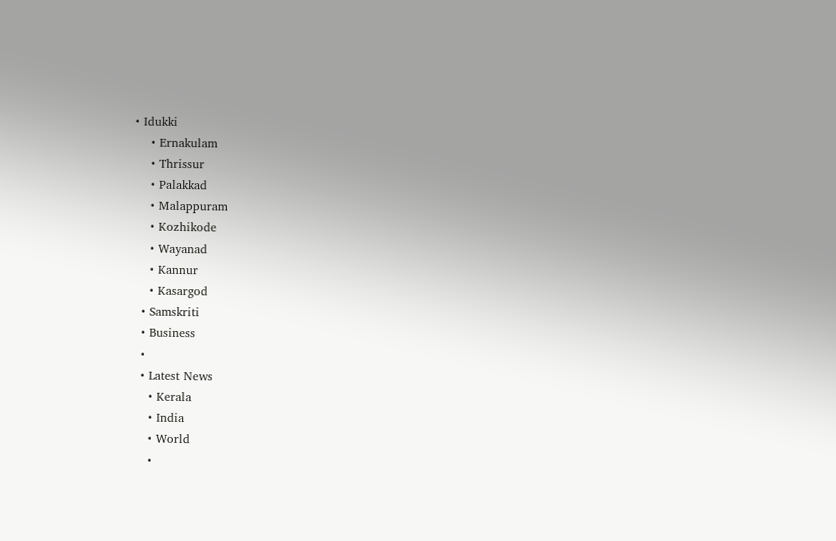• Idukki
    • Ernakulam
    • Thrissur
    • Palakkad
    • Malappuram
    • Kozhikode
    • Wayanad
    • Kannur
    • Kasargod
  • Samskriti
  • Business
  •
  • Latest News
    • Kerala
    • India
    • World
    •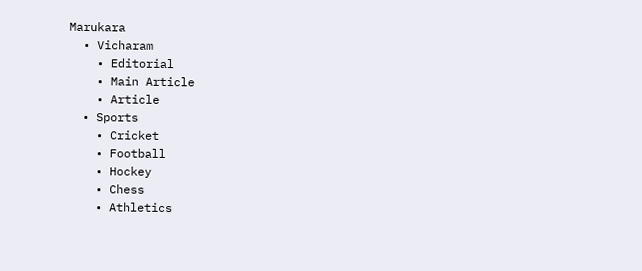Marukara
  • Vicharam
    • Editorial
    • Main Article
    • Article
  • Sports
    • Cricket
    • Football
    • Hockey
    • Chess
    • Athletics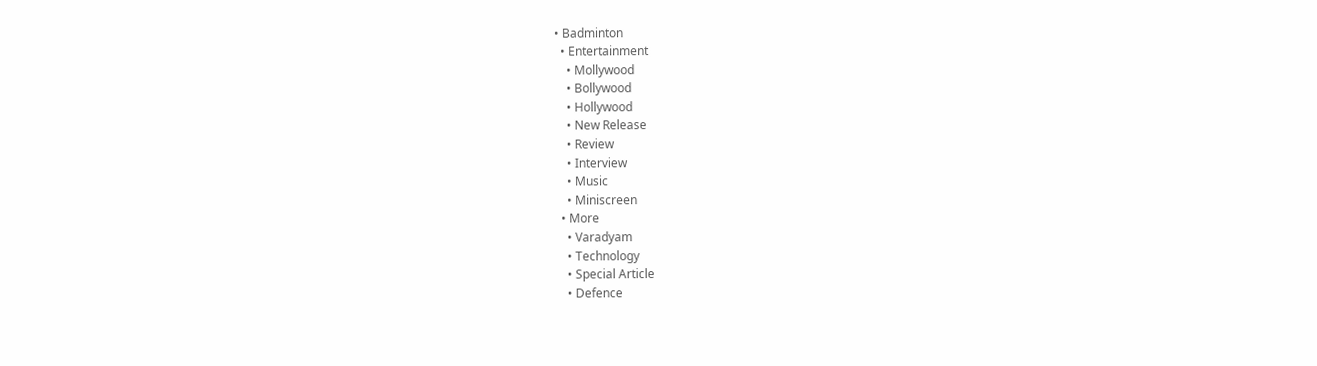• Badminton
  • Entertainment
    • Mollywood
    • Bollywood
    • Hollywood
    • New Release
    • Review
    • Interview
    • Music
    • Miniscreen
  • More
    • Varadyam
    • Technology
    • Special Article
    • Defence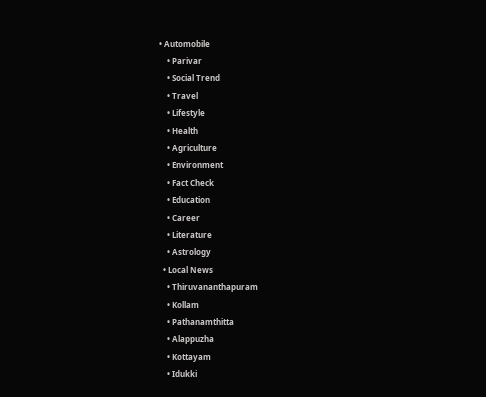• Automobile
    • Parivar
    • Social Trend
    • Travel
    • Lifestyle
    • Health
    • Agriculture
    • Environment
    • Fact Check
    • Education
    • Career
    • Literature
    • Astrology
  • Local News
    • Thiruvananthapuram
    • Kollam
    • Pathanamthitta
    • Alappuzha
    • Kottayam
    • Idukki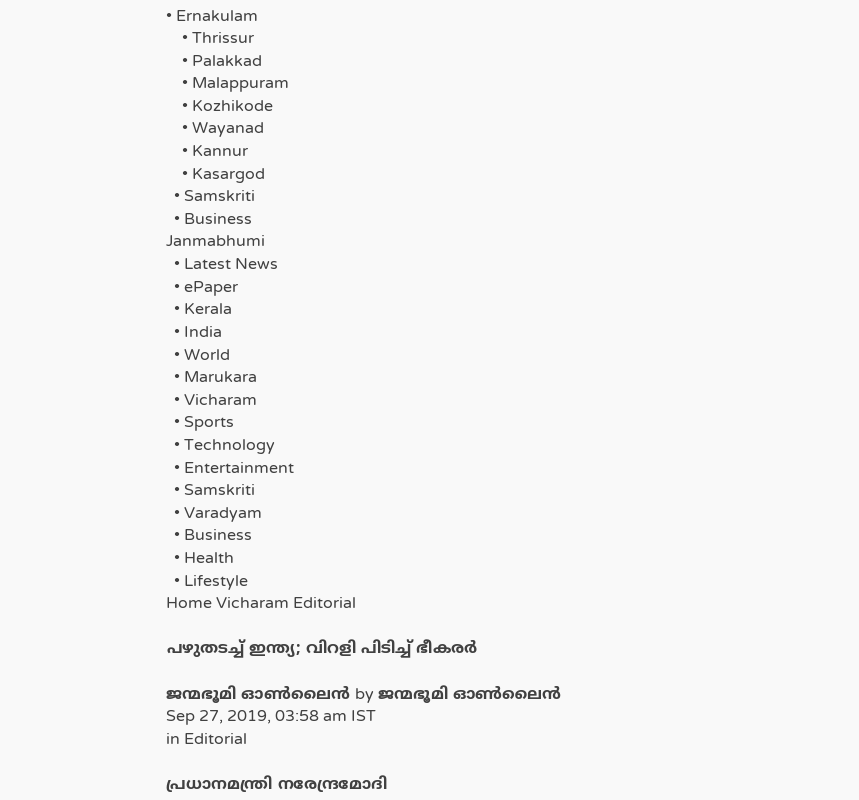• Ernakulam
    • Thrissur
    • Palakkad
    • Malappuram
    • Kozhikode
    • Wayanad
    • Kannur
    • Kasargod
  • Samskriti
  • Business
Janmabhumi
  • Latest News
  • ePaper
  • Kerala
  • India
  • World
  • Marukara
  • Vicharam
  • Sports
  • Technology
  • Entertainment
  • Samskriti
  • Varadyam
  • Business
  • Health
  • Lifestyle
Home Vicharam Editorial

പഴുതടച്ച് ഇന്ത്യ; വിറളി പിടിച്ച് ഭീകരര്‍

ജന്മഭൂമി ഓണ്‍ലൈന്‍ by ജന്മഭൂമി ഓണ്‍ലൈന്‍
Sep 27, 2019, 03:58 am IST
in Editorial

പ്രധാനമന്ത്രി നരേന്ദ്രമോദി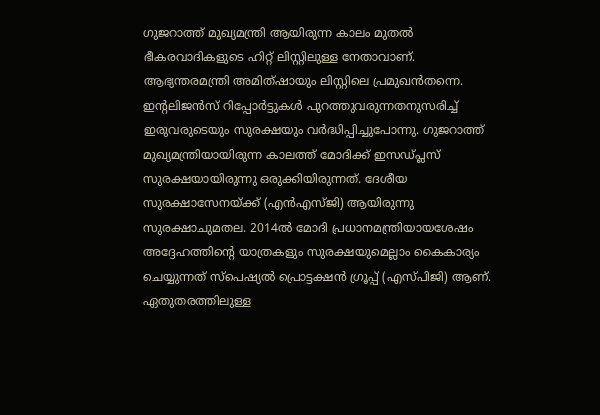ഗുജറാത്ത് മുഖ്യമന്ത്രി ആയിരുന്ന കാലം മുതല്‍ ഭീകരവാദികളുടെ ഹിറ്റ് ലിസ്റ്റിലുള്ള നേതാവാണ്. ആഭ്യന്തരമന്ത്രി അമിത്ഷായും ലിസ്റ്റിലെ പ്രമുഖന്‍തന്നെ. ഇന്റലിജന്‍സ് റിപ്പോര്‍ട്ടുകള്‍ പുറത്തുവരുന്നതനുസരിച്ച് ഇരുവരുടെയും സുരക്ഷയും വര്‍ദ്ധിപ്പിച്ചുപോന്നു. ഗുജറാത്ത് മുഖ്യമന്ത്രിയായിരുന്ന കാലത്ത് മോദിക്ക് ഇസഡ്പ്ലസ് സുരക്ഷയായിരുന്നു ഒരുക്കിയിരുന്നത്. ദേശീയ സുരക്ഷാസേനയ്‌ക്ക് (എന്‍എസ്ജി) ആയിരുന്നു സുരക്ഷാചുമതല. 2014ല്‍ മോദി പ്രധാനമന്ത്രിയായശേഷം അദ്ദേഹത്തിന്റെ യാത്രകളും സുരക്ഷയുമെല്ലാം കൈകാര്യം ചെയ്യുന്നത് സ്‌പെഷ്യല്‍ പ്രൊട്ടക്ഷന്‍ ഗ്രൂപ്പ് (എസ്പിജി) ആണ്. ഏതുതരത്തിലുള്ള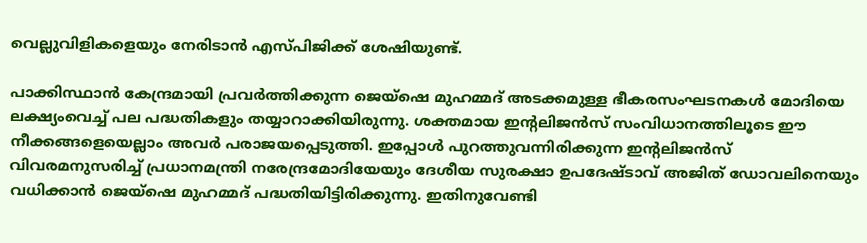വെല്ലുവിളികളെയും നേരിടാന്‍ എസ്പിജിക്ക് ശേഷിയുണ്ട്.

പാക്കിസ്ഥാന്‍ കേന്ദ്രമായി പ്രവര്‍ത്തിക്കുന്ന ജെയ്‌ഷെ മുഹമ്മദ് അടക്കമുള്ള ഭീകരസംഘടനകള്‍ മോദിയെ ലക്ഷ്യംവെച്ച് പല പദ്ധതികളും തയ്യാറാക്കിയിരുന്നു. ശക്തമായ ഇന്റലിജന്‍സ് സംവിധാനത്തിലൂടെ ഈ നീക്കങ്ങളെയെല്ലാം അവര്‍ പരാജയപ്പെടുത്തി. ഇപ്പോള്‍ പുറത്തുവന്നിരിക്കുന്ന ഇന്റലിജന്‍സ് വിവരമനുസരിച്ച് പ്രധാനമന്ത്രി നരേന്ദ്രമോദിയേയും ദേശീയ സുരക്ഷാ ഉപദേഷ്ടാവ് അജിത് ഡോവലിനെയും വധിക്കാന്‍ ജെയ്‌ഷെ മുഹമ്മദ് പദ്ധതിയിട്ടിരിക്കുന്നു. ഇതിനുവേണ്ടി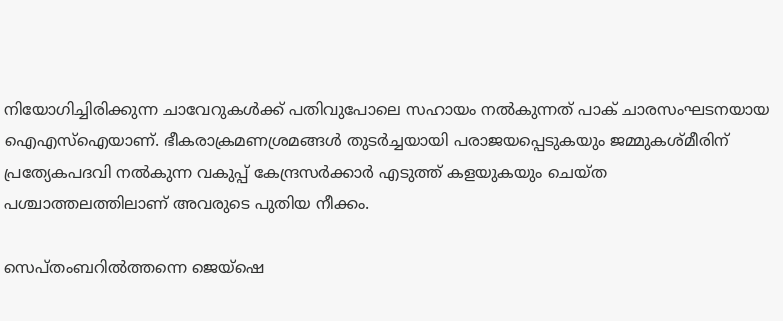നിയോഗിച്ചിരിക്കുന്ന ചാവേറുകള്‍ക്ക് പതിവുപോലെ സഹായം നല്‍കുന്നത് പാക് ചാരസംഘടനയായ ഐഎസ്‌ഐയാണ്. ഭീകരാക്രമണശ്രമങ്ങള്‍ തുടര്‍ച്ചയായി പരാജയപ്പെടുകയും ജമ്മുകശ്മീരിന് പ്രത്യേകപദവി നല്‍കുന്ന വകുപ്പ് കേന്ദ്രസര്‍ക്കാര്‍ എടുത്ത് കളയുകയും ചെയ്ത പശ്ചാത്തലത്തിലാണ് അവരുടെ പുതിയ നീക്കം.

സെപ്തംബറില്‍ത്തന്നെ ജെയ്‌ഷെ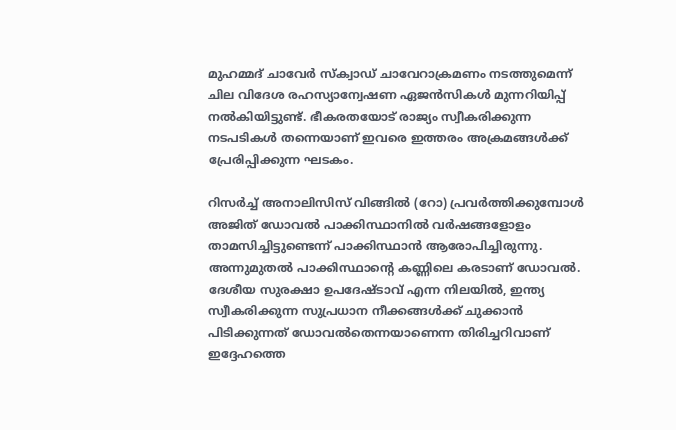മുഹമ്മദ് ചാവേര്‍ സ്‌ക്വാഡ് ചാവേറാക്രമണം നടത്തുമെന്ന് ചില വിദേശ രഹസ്യാന്വേഷണ ഏജന്‍സികള്‍ മുന്നറിയിപ്പ് നല്‍കിയിട്ടുണ്ട്. ഭീകരതയോട് രാജ്യം സ്വീകരിക്കുന്ന നടപടികള്‍ തന്നെയാണ് ഇവരെ ഇത്തരം അക്രമങ്ങള്‍ക്ക് പ്രേരിപ്പിക്കുന്ന ഘടകം.

റിസര്‍ച്ച് അനാലിസിസ് വിങ്ങില്‍ (റോ) പ്രവര്‍ത്തിക്കുമ്പോള്‍ അജിത് ഡോവല്‍ പാക്കിസ്ഥാനില്‍ വര്‍ഷങ്ങളോളം താമസിച്ചിട്ടുണ്ടെന്ന് പാക്കിസ്ഥാന്‍ ആരോപിച്ചിരുന്നു. അന്നുമുതല്‍ പാക്കിസ്ഥാന്റെ കണ്ണിലെ കരടാണ് ഡോവല്‍. ദേശീയ സുരക്ഷാ ഉപദേഷ്ടാവ് എന്ന നിലയില്‍, ഇന്ത്യ സ്വീകരിക്കുന്ന സുപ്രധാന നീക്കങ്ങള്‍ക്ക് ചുക്കാന്‍ പിടിക്കുന്നത് ഡോവല്‍തെന്നയാണെന്ന തിരിച്ചറിവാണ് ഇദ്ദേഹത്തെ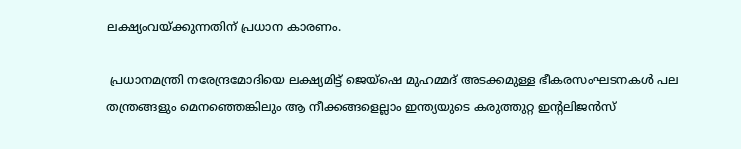ലക്ഷ്യംവയ്‌ക്കുന്നതിന് പ്രധാന കാരണം.

 പ്രധാനമന്ത്രി നരേന്ദ്രമോദിയെ ലക്ഷ്യമിട്ട് ജെയ്‌ഷെ മുഹമ്മദ് അടക്കമുള്ള ഭീകരസംഘടനകള്‍ പല തന്ത്രങ്ങളും മെനഞ്ഞെങ്കിലും ആ നീക്കങ്ങളെല്ലാം ഇന്ത്യയുടെ കരുത്തുറ്റ ഇന്റലിജന്‍സ്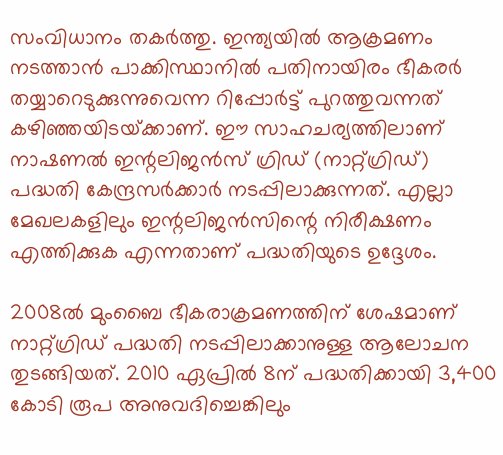സംവിധാനം തകര്‍ത്തു. ഇന്ത്യയില്‍ ആക്രമണം നടത്താന്‍ പാക്കിസ്ഥാനില്‍ പതിനായിരം ഭീകരര്‍ തയ്യാറെടുക്കുന്നുവെന്ന റിപ്പോര്‍ട്ട് പുറത്തുവന്നത് കഴിഞ്ഞയിടയ്‌ക്കാണ്. ഈ സാഹചര്യത്തിലാണ് നാഷണല്‍ ഇന്റലിജന്‍സ് ഗ്രിഡ് (നാറ്റ്ഗ്രിഡ്) പദ്ധതി കേന്ദ്രസര്‍ക്കാര്‍ നടപ്പിലാക്കുന്നത്. എല്ലാ മേഖലകളിലും ഇന്റലിജന്‍സിന്റെ നിരീക്ഷണം എത്തിക്കുക എന്നതാണ് പദ്ധതിയുടെ ഉദ്ദേശം.

2008ല്‍ മുംബൈ ഭീകരാക്രമണത്തിന് ശേഷമാണ് നാറ്റ്ഗ്രിഡ് പദ്ധതി നടപ്പിലാക്കാനുള്ള ആലോചന തുടങ്ങിയത്. 2010 ഏപ്രില്‍ 8ന് പദ്ധതിക്കായി 3,400 കോടി രൂപ അനുവദിച്ചെങ്കിലും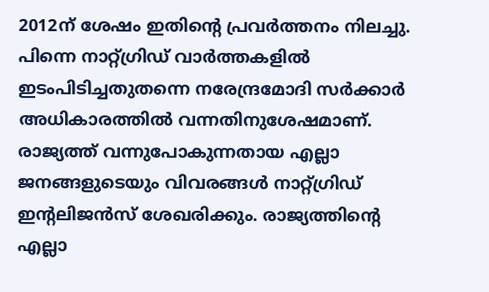2012ന് ശേഷം ഇതിന്റെ പ്രവര്‍ത്തനം നിലച്ചു. പിന്നെ നാറ്റ്ഗ്രിഡ് വാര്‍ത്തകളില്‍ ഇടംപിടിച്ചതുതന്നെ നരേന്ദ്രമോദി സര്‍ക്കാര്‍ അധികാരത്തില്‍ വന്നതിനുശേഷമാണ്. രാജ്യത്ത് വന്നുപോകുന്നതായ എല്ലാ ജനങ്ങളുടെയും വിവരങ്ങള്‍ നാറ്റ്ഗ്രിഡ് ഇന്റലിജന്‍സ് ശേഖരിക്കും. രാജ്യത്തിന്റെ എല്ലാ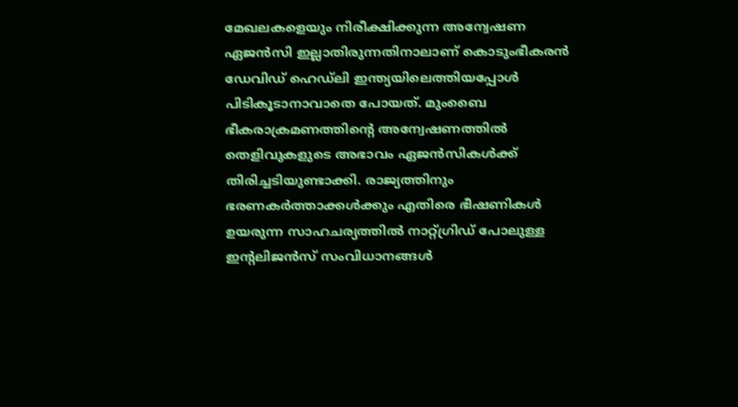മേഖലകളെയും നിരീക്ഷിക്കുന്ന അന്വേഷണ ഏജന്‍സി ഇല്ലാതിരുന്നതിനാലാണ് കൊടുംഭീകരന്‍ ഡേവിഡ് ഹെഡ്‌ലി ഇന്ത്യയിലെത്തിയപ്പോള്‍ പിടികൂടാനാവാതെ പോയത്. മുംബൈ ഭീകരാക്രമണത്തിന്റെ അന്വേഷണത്തില്‍ തെളിവുകളുടെ അഭാവം ഏജന്‍സികള്‍ക്ക് തിരിച്ചടിയുണ്ടാക്കി. രാജ്യത്തിനും ഭരണകര്‍ത്താക്കള്‍ക്കും എതിരെ ഭീഷണികള്‍ ഉയരുന്ന സാഹചര്യത്തില്‍ നാറ്റ്ഗ്രിഡ് പോലുള്ള ഇന്റലിജന്‍സ് സംവിധാനങ്ങള്‍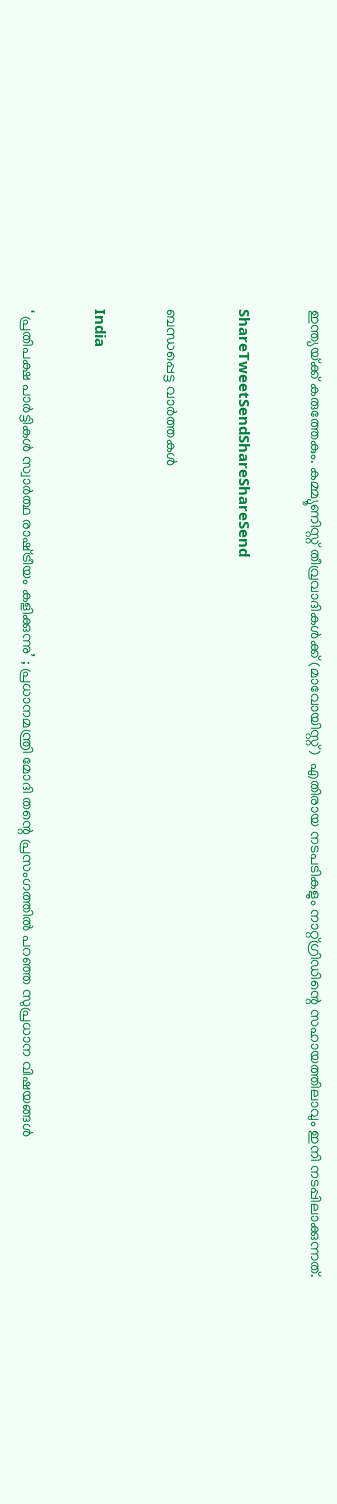ഇന്ത്യയ്‌ക്ക് കരുത്തേകും. കമ്മ്യൂണിസ്റ്റ് തീവ്രവാദികള്‍ക്ക് (മാവോയിസ്റ്റ്)  എതിരായ നടപടികളും നാറ്റ്ഗ്രിഡിന്റെ സഹായത്തിലാവും ഇനി നടപ്പിലാക്കുന്നത്.

ShareTweetSendShareShareSend

ബന്ധപ്പെട്ട വാര്‍ത്തകള്‍

India

‘ പ്രതിപക്ഷ പാർട്ടികൾ സ്വാർത്ഥ രാഷ്‌ട്രീയം കളിക്കുന്നു’ ; പ്രധാനമന്ത്രി മോദി തന്റെ പ്രസംഗത്തിൽ പറഞ്ഞ സുപ്രധാന വിഷയങ്ങൾ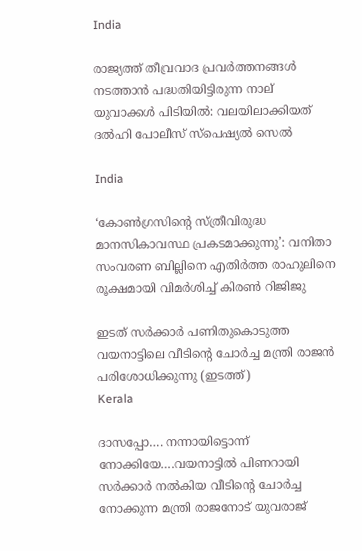India

രാജ്യത്ത് തീവ്രവാദ പ്രവർത്തനങ്ങൾ നടത്താൻ പദ്ധതിയിട്ടിരുന്ന നാല് യുവാക്കൾ പിടിയിൽ: വലയിലാക്കിയത് ദൽഹി പോലീസ് സ്പെഷ്യൽ സെൽ

India

‘കോൺഗ്രസിന്റെ സ്ത്രീവിരുദ്ധ മാനസികാവസ്ഥ പ്രകടമാക്കുന്നു’: വനിതാ സംവരണ ബില്ലിനെ എതിർത്ത രാഹുലിനെ രൂക്ഷമായി വിമർശിച്ച് കിരൺ റിജിജു

ഇടത് സര്‍ക്കാര്‍ പണിതുകൊടുത്ത വയനാട്ടിലെ വീടിന്‍റെ ചോര്‍ച്ച മന്ത്രി രാജന്‍ പരിശോധിക്കുന്നു (ഇടത്ത്)
Kerala

ദാസപ്പോ…. നന്നായിട്ടൊന്ന് നോക്കിയേ….വയനാട്ടില്‍ പിണറായി സര്‍ക്കാര്‍ നല്‍കിയ വീടിന്റെ ചോര്‍ച്ച നോക്കുന്ന മന്ത്രി രാജനോട് യുവരാജ്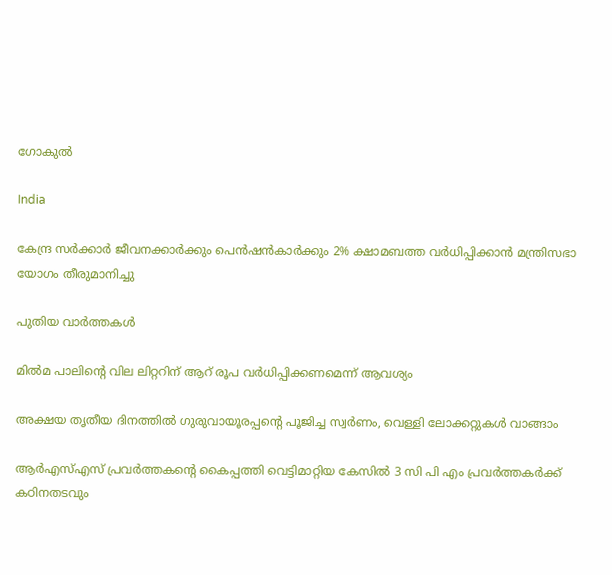ഗോകുല്‍

India

കേന്ദ്ര സർക്കാർ ജീവനക്കാർക്കും പെൻഷൻകാർക്കും 2% ക്ഷാമബത്ത വർധിപ്പിക്കാൻ മന്ത്രിസഭാ യോഗം തീരുമാനിച്ചു

പുതിയ വാര്‍ത്തകള്‍

മില്‍മ പാലിന്റെ വില ലിറ്ററിന് ആറ് രൂപ വര്‍ധിപ്പിക്കണമെന്ന് ആവശ്യം

അക്ഷയ തൃതീയ ദിനത്തില്‍ ഗുരുവായൂരപ്പന്റെ പൂജിച്ച സ്വര്‍ണം, വെള്ളി ലോക്കറ്റുകള്‍ വാങ്ങാം

ആര്‍എസ്എസ് പ്രവര്‍ത്തകന്റെ കൈപ്പത്തി വെട്ടിമാറ്റിയ കേസില്‍ 3 സി പി എം പ്രവര്‍ത്തകര്‍ക്ക് കഠിനതടവും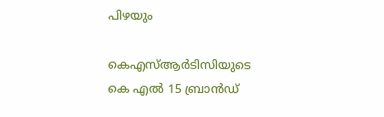പിഴയും

കെഎസ്ആര്‍ടിസിയുടെ കെ എല്‍ 15 ബ്രാന്‍ഡ്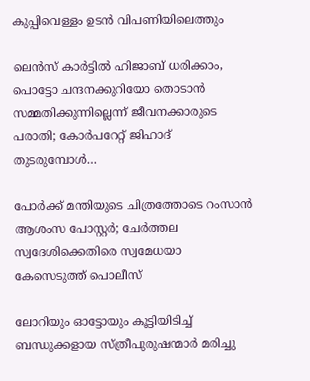കുപ്പിവെള്ളം ഉടന്‍ വിപണിയിലെത്തും

ലെന്‍സ് കാര്‍ട്ടില്‍ ഹിജാബ് ധരിക്കാം, പൊട്ടോ ചന്ദനക്കുറിയോ തൊടാന്‍ സമ്മതിക്കുന്നില്ലെന്ന് ജീവനക്കാരുടെ പരാതി; കോര്‍പറേറ്റ് ജിഹാദ് തുടരുമ്പോള്‍…

പോര്‍ക്ക് മന്തിയുടെ ചിത്രത്തോടെ റംസാന്‍ ആശംസ പോസ്റ്റര്‍; ചേര്‍ത്തല സ്വദേശിക്കെതിരെ സ്വമേധയാ കേസെടുത്ത് പൊലീസ്

ലോറിയും ഓട്ടോയും കൂട്ടിയിടിച്ച് ബന്ധുക്കളായ സ്ത്രീപുരുഷന്മാര്‍ മരിച്ചു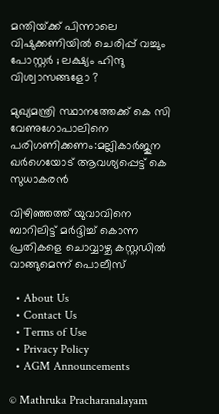മന്തിയ്‌ക്ക് പിന്നാലെ വിഷുക്കണിയിൽ ചെരിപ്പ് വച്ചും പോസ്റ്റർ ; ലക്ഷ്യം ഹിന്ദു വിശ്വാസങ്ങളോ ?

മുഖ്യമന്ത്രി സ്ഥാനത്തേക്ക് കെ സി വേണുഗോപാലിനെ പരിഗണിക്കണം:മല്ലികാര്‍ജുന ഖര്‍ഗെയോട് ആവശ്യപ്പെട്ട് കെ സുധാകരന്‍

വിഴിഞ്ഞത്ത് യുവാവിനെ ബാറിലിട്ട് മര്‍ദ്ദിച്ച് കൊന്ന പ്രതികളെ ചൊവ്വാഴ്ച കസ്റ്റഡില്‍ വാങ്ങുമെന്ന് പൊലീസ്

  • About Us
  • Contact Us
  • Terms of Use
  • Privacy Policy
  • AGM Announcements

© Mathruka Pracharanalayam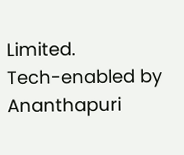Limited.
Tech-enabled by Ananthapuri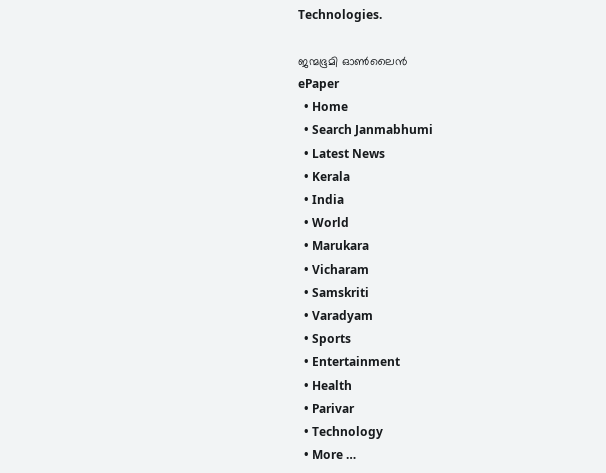Technologies.

ജന്മഭൂമി ഓണ്‍ലൈന്‍
ePaper
  • Home
  • Search Janmabhumi
  • Latest News
  • Kerala
  • India
  • World
  • Marukara
  • Vicharam
  • Samskriti
  • Varadyam
  • Sports
  • Entertainment
  • Health
  • Parivar
  • Technology
  • More …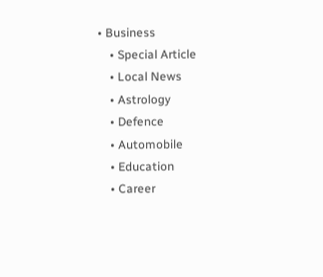• Business
    • Special Article
    • Local News
    • Astrology
    • Defence
    • Automobile
    • Education
    • Career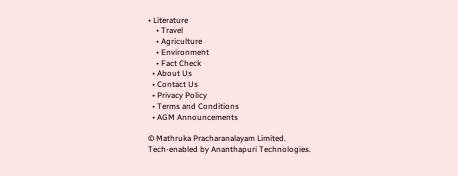• Literature
    • Travel
    • Agriculture
    • Environment
    • Fact Check
  • About Us
  • Contact Us
  • Privacy Policy
  • Terms and Conditions
  • AGM Announcements

© Mathruka Pracharanalayam Limited.
Tech-enabled by Ananthapuri Technologies.